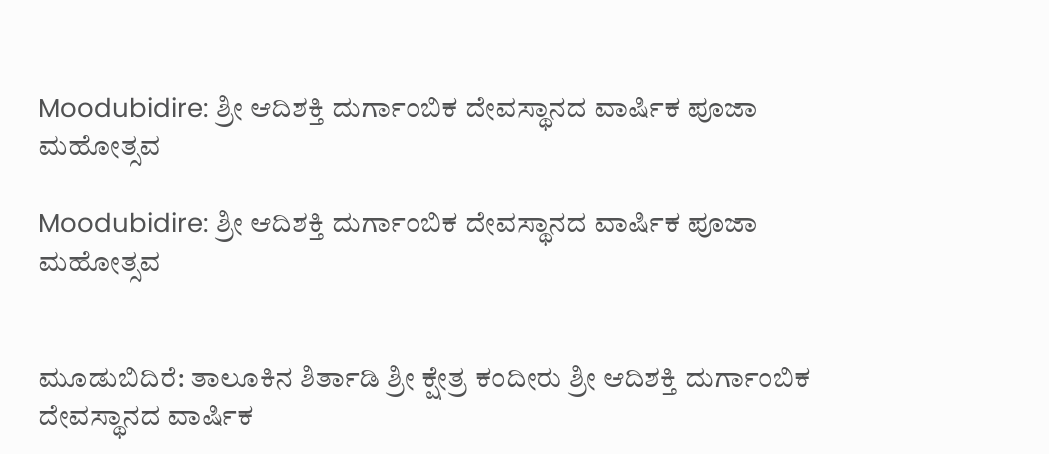Moodubidire: ಶ್ರೀ ಆದಿಶಕ್ತಿ ದುರ್ಗಾಂಬಿಕ ದೇವಸ್ಥಾನದ ವಾರ್ಷಿಕ ಪೂಜಾ ಮಹೋತ್ಸವ

Moodubidire: ಶ್ರೀ ಆದಿಶಕ್ತಿ ದುರ್ಗಾಂಬಿಕ ದೇವಸ್ಥಾನದ ವಾರ್ಷಿಕ ಪೂಜಾ ಮಹೋತ್ಸವ


ಮೂಡುಬಿದಿರೆ: ತಾಲೂಕಿನ ಶಿರ್ತಾಡಿ ಶ್ರೀ ಕ್ಷೇತ್ರ ಕಂದೀರು ಶ್ರೀ ಆದಿಶಕ್ತಿ ದುರ್ಗಾಂಬಿಕ ದೇವಸ್ಥಾನದ ವಾರ್ಷಿಕ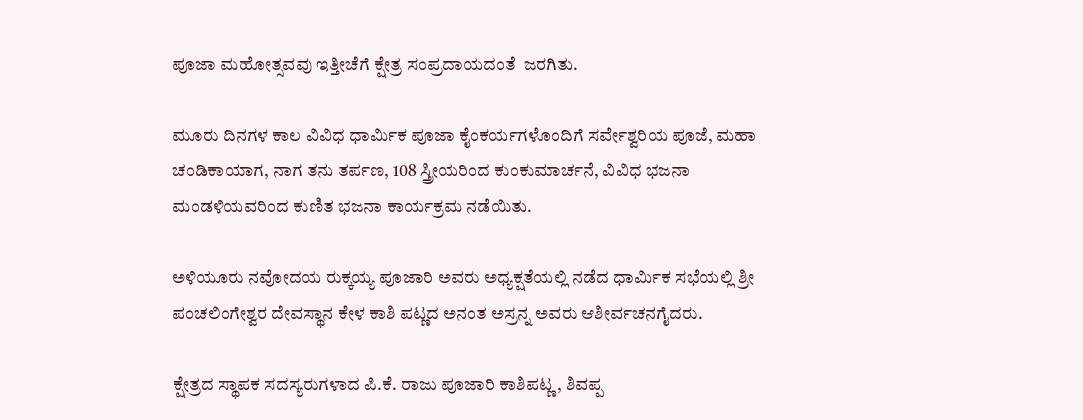ಪೂಜಾ ಮಹೋತ್ಸವವು ಇತ್ತೀಚೆಗೆ ಕ್ಷೇತ್ರ ಸಂಪ್ರದಾಯದಂತೆ  ಜರಗಿತು.

ಮೂರು ದಿನಗಳ ಕಾಲ ವಿವಿಧ ಧಾರ್ಮಿಕ ಪೂಜಾ ಕೈಂಕರ್ಯಗಳೊಂದಿಗೆ ಸರ್ವೇಶ್ವರಿಯ ಪೂಜೆ, ಮಹಾ ಚಂಡಿಕಾಯಾಗ, ನಾಗ ತನು ತರ್ಪಣ, 108 ಸ್ತ್ರೀಯರಿಂದ ಕುಂಕುಮಾರ್ಚನೆ, ವಿವಿಧ ಭಜನಾ ಮಂಡಳಿಯವರಿಂದ ಕುಣಿತ ಭಜನಾ ಕಾರ್ಯಕ್ರಮ ನಡೆಯಿತು.

ಅಳಿಯೂರು ನವೋದಯ ರುಕ್ಕಯ್ಯ ಪೂಜಾರಿ ಅವರು ಅಧ್ಯಕ್ಷತೆಯಲ್ಲಿ ನಡೆದ ಧಾರ್ಮಿಕ ಸಭೆಯಲ್ಲಿ ಶ್ರೀ ಪಂಚಲಿಂಗೇಶ್ವರ ದೇವಸ್ಥಾನ ಕೇಳ ಕಾಶಿ ಪಟ್ಣದ ಅನಂತ ಅಸ್ರನ್ನ ಅವರು ಆಶೀರ್ವಚನಗೈದರು.

ಕ್ಷೇತ್ರದ ಸ್ಥಾಪಕ ಸದಸ್ಯರುಗಳಾದ ಪಿ.ಕೆ. ರಾಜು ಪೂಜಾರಿ ಕಾಶಿಪಟ್ಣ, ಶಿವಪ್ಪ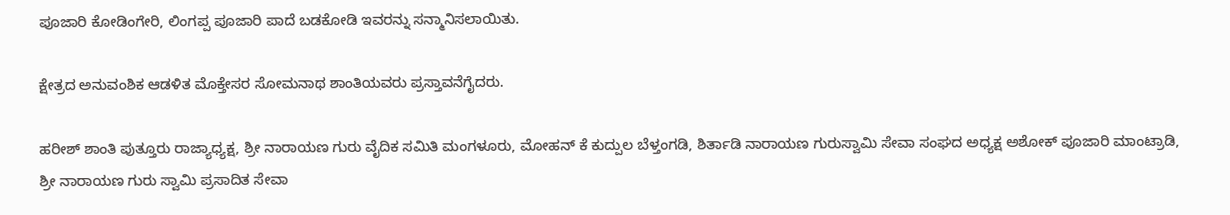ಪೂಜಾರಿ ಕೋಡಿಂಗೇರಿ, ಲಿಂಗಪ್ಪ ಪೂಜಾರಿ ಪಾದೆ ಬಡಕೋಡಿ ಇವರನ್ನು ಸನ್ಮಾನಿಸಲಾಯಿತು.

ಕ್ಷೇತ್ರದ ಅನುವಂಶಿಕ ಆಡಳಿತ ಮೊಕ್ತೇಸರ ಸೋಮನಾಥ ಶಾಂತಿಯವರು ಪ್ರಸ್ತಾವನೆಗೈದರು.

ಹರೀಶ್ ಶಾಂತಿ ಪುತ್ತೂರು ರಾಜ್ಯಾಧ್ಯಕ್ಷ, ಶ್ರೀ ನಾರಾಯಣ ಗುರು ವೈದಿಕ ಸಮಿತಿ ಮಂಗಳೂರು, ಮೋಹನ್ ಕೆ ಕುದ್ಪುಲ ಬೆಳ್ತಂಗಡಿ, ಶಿರ್ತಾಡಿ ನಾರಾಯಣ ಗುರುಸ್ವಾಮಿ ಸೇವಾ ಸಂಘದ ಅಧ್ಯಕ್ಷ ಅಶೋಕ್ ಪೂಜಾರಿ ಮಾಂಟ್ರಾಡಿ, ಶ್ರೀ ನಾರಾಯಣ ಗುರು ಸ್ವಾಮಿ ಪ್ರಸಾದಿತ ಸೇವಾ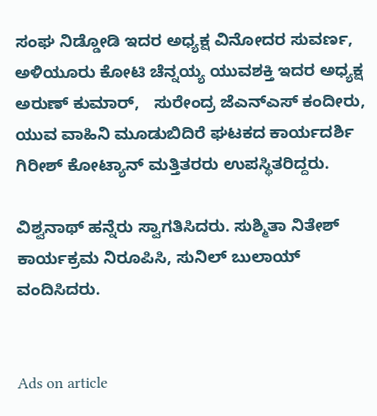ಸಂಘ ನಿಡ್ಡೋಡಿ ಇದರ ಅಧ್ಯಕ್ಷ ವಿನೋದರ ಸುವರ್ಣ, ಅಳಿಯೂರು ಕೋಟಿ ಚೆನ್ನಯ್ಯ ಯುವಶಕ್ತಿ ಇದರ ಅಧ್ಯಕ್ಷ  ಅರುಣ್ ಕುಮಾರ್,   ಸುರೇಂದ್ರ ಜೆಎನ್‌ಎಸ್ ಕಂದೀರು, ಯುವ ವಾಹಿನಿ ಮೂಡುಬಿದಿರೆ ಘಟಕದ ಕಾರ್ಯದರ್ಶಿ ಗಿರೀಶ್ ಕೋಟ್ಯಾನ್ ಮತ್ತಿತರರು ಉಪಸ್ಥಿತರಿದ್ದರು.

ವಿಶ್ವನಾಥ್ ಹನ್ನೆರು ಸ್ವಾಗತಿಸಿದರು. ಸುಶ್ಮಿತಾ ನಿತೇಶ್ ಕಾರ್ಯಕ್ರಮ ನಿರೂಪಿಸಿ, ಸುನಿಲ್ ಬುಲಾಯ್ ವಂದಿಸಿದರು.


Ads on article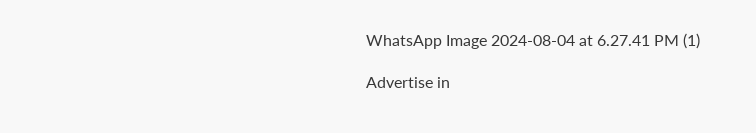WhatsApp Image 2024-08-04 at 6.27.41 PM (1)

Advertise in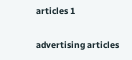articles 1

advertising articles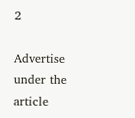2

Advertise under the article